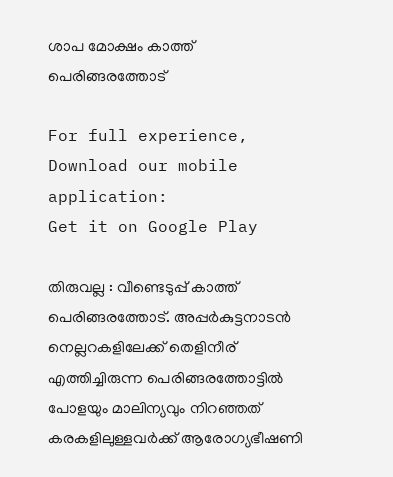ശാപ മോക്ഷം കാത്ത് പെരിങ്ങരത്തോട്

For full experience, Download our mobile application:
Get it on Google Play

തിരുവല്ല : വീണ്ടെടുപ്പ് കാത്ത് പെരിങ്ങരത്തോട്. അപ്പർകുട്ടനാടൻ നെല്ലറകളിലേക്ക് തെളിനീര് എത്തിച്ചിരുന്ന പെരിങ്ങരത്തോട്ടിൽ പോളയും മാലിന്യവും നിറഞ്ഞത് കരകളിലുള്ളവർക്ക് ആരോഗ്യഭീഷണി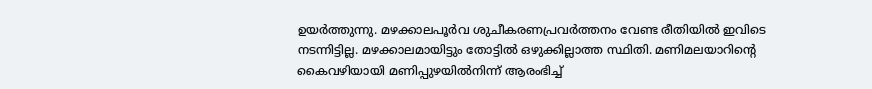ഉയർത്തുന്നു. മഴക്കാലപൂർവ ശുചീകരണപ്രവർത്തനം വേണ്ട രീതിയിൽ ഇവിടെ നടന്നിട്ടില്ല. മഴക്കാലമായിട്ടും തോട്ടിൽ ഒഴുക്കില്ലാത്ത സ്ഥിതി. മണിമലയാറിന്റെ കൈവഴിയായി മണിപ്പുഴയിൽനിന്ന് ആരംഭിച്ച്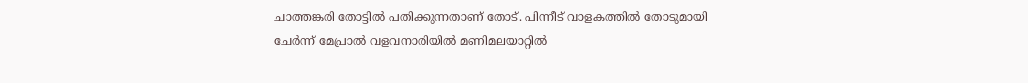ചാത്തങ്കരി തോട്ടിൽ പതിക്കുന്നതാണ് തോട്. പിന്നീട് വാളകത്തിൽ തോടുമായി ചേർന്ന് മേപ്രാൽ വളവനാരിയിൽ മണിമലയാറ്റിൽ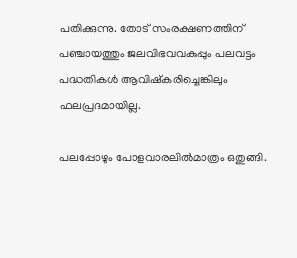പതിക്കുന്നു. തോട് സംരക്ഷണത്തിന് പഞ്ചായത്തും ജലവിഭവവകുപ്പും പലവട്ടം പദ്ധതികൾ ആവിഷ്കരിച്ചെങ്കിലും ഫലപ്രദമായില്ല.

പലപ്പോഴും പോളവാരലിൽമാത്രം ഒതുങ്ങി.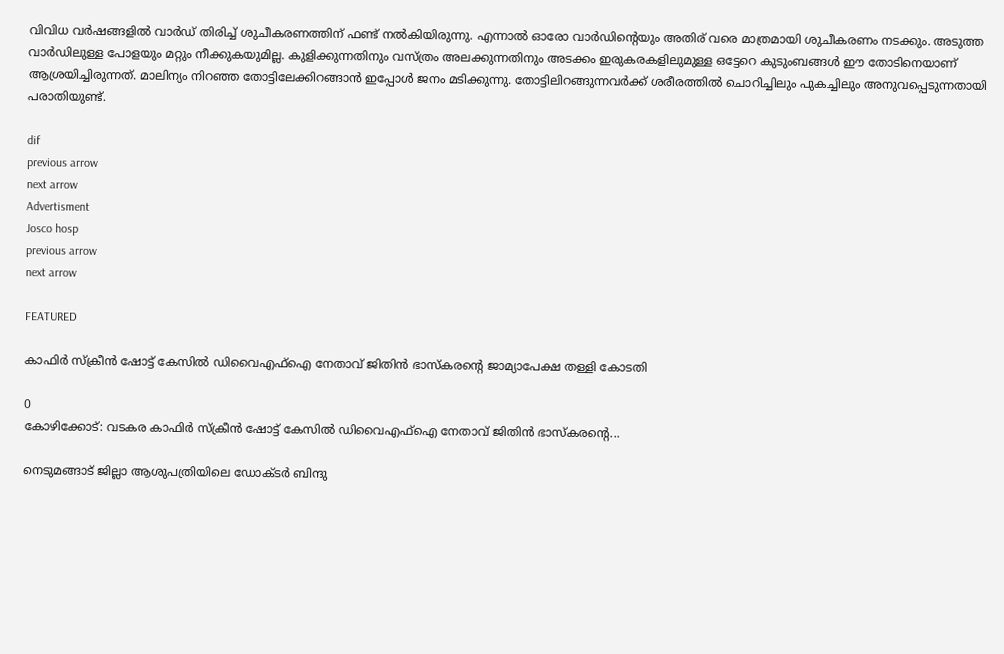വിവിധ വർഷങ്ങളിൽ വാർഡ് തിരിച്ച് ശുചീകരണത്തിന് ഫണ്ട് നൽകിയിരുന്നു. എന്നാൽ ഓരോ വാർഡിന്റെയും അതിര് വരെ മാത്രമായി ശുചീകരണം നടക്കും. അടുത്ത വാർഡിലുള്ള പോളയും മറ്റും നീക്കുകയുമില്ല. കുളിക്കുന്നതിനും വസ്ത്രം അലക്കുന്നതിനും അടക്കം ഇരുകരകളിലുമുള്ള ഒട്ടേറെ കുടുംബങ്ങൾ ഈ തോടിനെയാണ് ആശ്രയിച്ചിരുന്നത്. മാലിന്യം നിറഞ്ഞ തോട്ടിലേക്കിറങ്ങാൻ ഇപ്പോൾ ജനം മടിക്കുന്നു. തോട്ടിലിറങ്ങുന്നവർക്ക് ശരീരത്തിൽ ചൊറിച്ചിലും പുകച്ചിലും അനുവപ്പെടുന്നതായി പരാതിയുണ്ട്.

dif
previous arrow
next arrow
Advertisment
Josco hosp
previous arrow
next arrow

FEATURED

കാഫിർ സ്ക്രീൻ ഷോട്ട് കേസിൽ ഡിവൈഎഫ്ഐ നേതാവ് ജിതിൻ ഭാസ്കരൻ്റെ ജാമ്യാപേക്ഷ തള്ളി കോടതി

0
കോഴിക്കോട്: വടകര കാഫിർ സ്ക്രീൻ ഷോട്ട് കേസിൽ ഡിവൈഎഫ്ഐ നേതാവ് ജിതിൻ ഭാസ്കരൻ്റെ...

നെടുമങ്ങാട് ജില്ലാ ആശുപത്രിയിലെ ഡോക്ടർ ബിന്ദു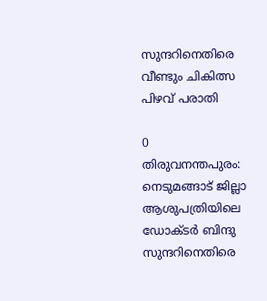സുന്ദറിനെതിരെ വീണ്ടും ചികിത്സ പിഴവ് പരാതി

0
തിരുവനന്തപുരം: നെടുമങ്ങാട് ജില്ലാ ആശുപത്രിയിലെ ഡോക്ടർ ബിന്ദു സുന്ദറിനെതിരെ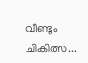വീണ്ടും ചികിത്സ...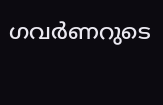ഗവര്‍ണറുടെ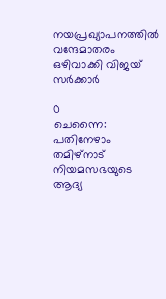നയപ്രഖ്യാപനത്തിൽ വന്ദേമാതരം ഒഴിവാക്കി വിജയ് സർക്കാർ

0
ചെന്നൈ: പതിനേഴാം തമിഴ്നാട് നിയമസഭയുടെ ആദ്യ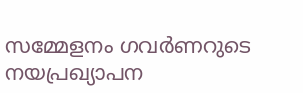സമ്മേളനം ഗവർണറുടെ നയപ്രഖ്യാപന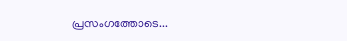പ്രസംഗത്തോടെ...